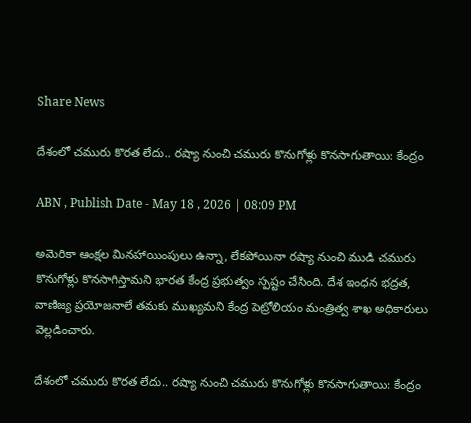Share News

దేశంలో చమురు కొరత లేదు.. రష్యా నుంచి చమురు కొనుగోళ్లు కొనసాగుతాయి: కేంద్రం

ABN , Publish Date - May 18 , 2026 | 08:09 PM

అమెరికా ఆంక్షల మినహాయింపులు ఉన్నా, లేకపోయినా రష్యా నుంచి ముడి చమురు కొనుగోళ్లు కొనసాగిస్తామని భారత కేంద్ర ప్రభుత్వం స్పష్టం చేసింది. దేశ ఇంధన భద్రత, వాణిజ్య ప్రయోజనాలే తమకు ముఖ్యమని కేంద్ర పెట్రోలియం మంత్రిత్వ శాఖ అధికారులు వెల్లడించారు.

దేశంలో చమురు కొరత లేదు.. రష్యా నుంచి చమురు కొనుగోళ్లు కొనసాగుతాయి: కేంద్రం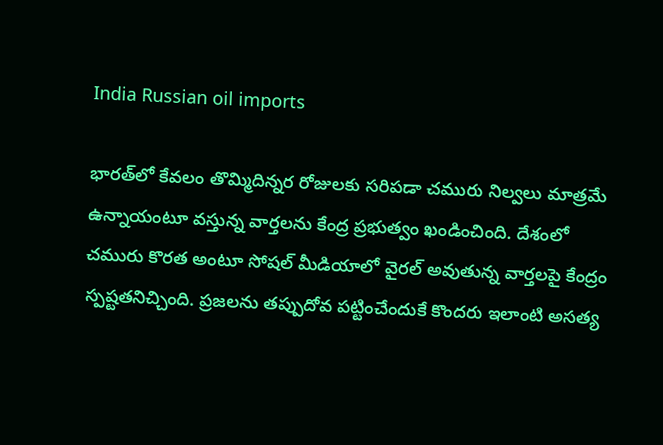India Russian oil imports

భారత్‌లో కేవలం తొమ్మిదిన్నర రోజులకు సరిపడా చమురు నిల్వలు మాత్రమే ఉన్నాయంటూ వస్తున్న వార్తలను కేంద్ర ప్రభుత్వం ఖండించింది. దేశంలో చమురు కొరత అంటూ సోషల్ మీడియాలో వైరల్ అవుతున్న వార్తలపై కేంద్రం స్పష్టతనిచ్చింది. ప్రజలను తప్పుదోవ పట్టించేందుకే కొందరు ఇలాంటి అసత్య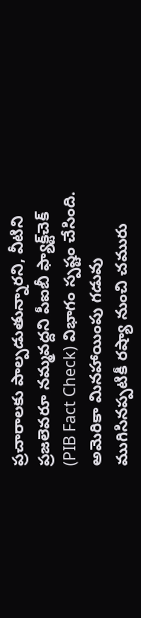ప్రచారాలకు పాల్పడుతున్నారని, వీటిని ప్రజలెవరూ నమ్మవద్దని పీఐబీ ఫ్యాక్ట్‌చెక్ (PIB Fact Check) విభాగం స్పష్టం చేసింది. అమెరికా మినహాయింపు గడువు ముగిసినప్పటికీ రష్యా నుంచి చమురు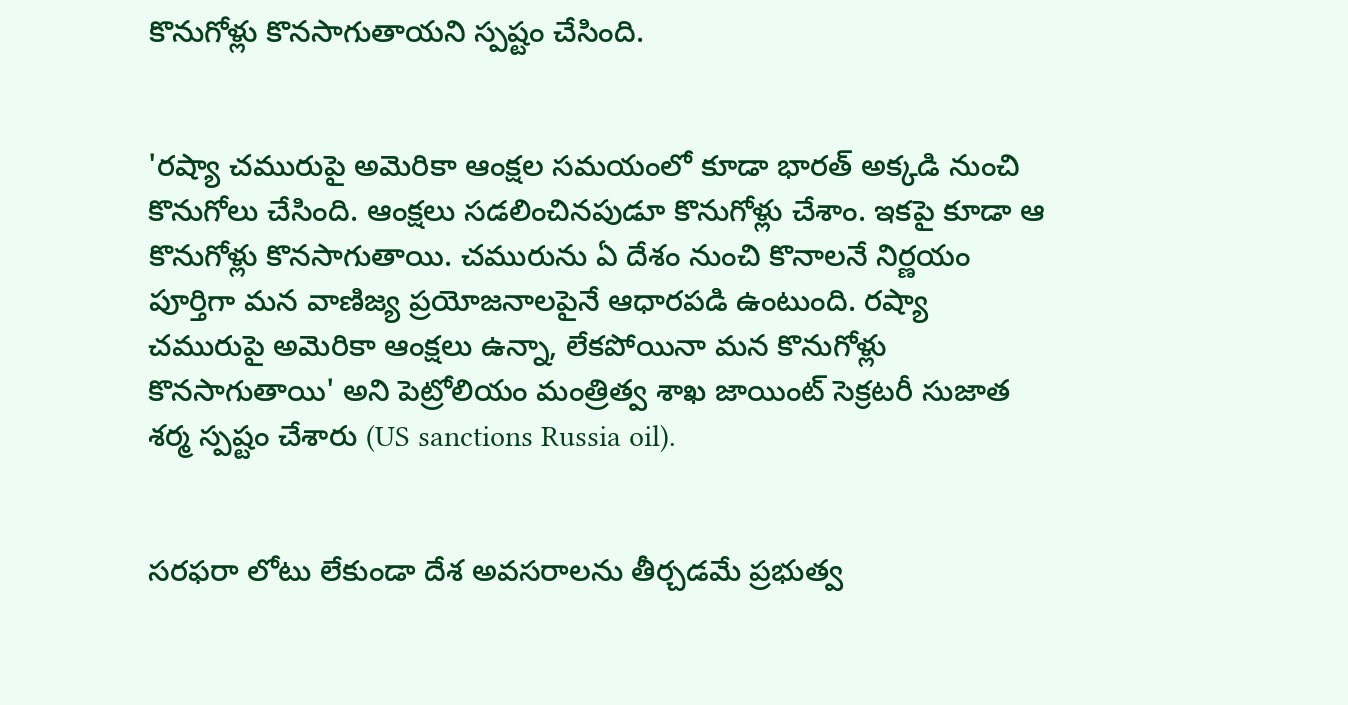కొనుగోళ్లు కొనసాగుతాయని స్పష్టం చేసింది.


'రష్యా చమురుపై అమెరికా ఆంక్షల సమయంలో కూడా భారత్ అక్కడి నుంచి కొనుగోలు చేసింది. ఆంక్షలు సడలించినపుడూ కొనుగోళ్లు చేశాం. ఇకపై కూడా ఆ కొనుగోళ్లు కొనసాగుతాయి. చమురును ఏ దేశం నుంచి కొనాలనే నిర్ణయం పూర్తిగా మన వాణిజ్య ప్రయోజనాలపైనే ఆధారపడి ఉంటుంది. రష్యా చమురుపై అమెరికా ఆంక్షలు ఉన్నా, లేకపోయినా మన కొనుగోళ్లు కొనసాగుతాయి' అని పెట్రోలియం మంత్రిత్వ శాఖ జాయింట్ సెక్రటరీ సుజాత శర్మ స్పష్టం చేశారు (US sanctions Russia oil).


సరఫరా లోటు లేకుండా దేశ అవసరాలను తీర్చడమే ప్రభుత్వ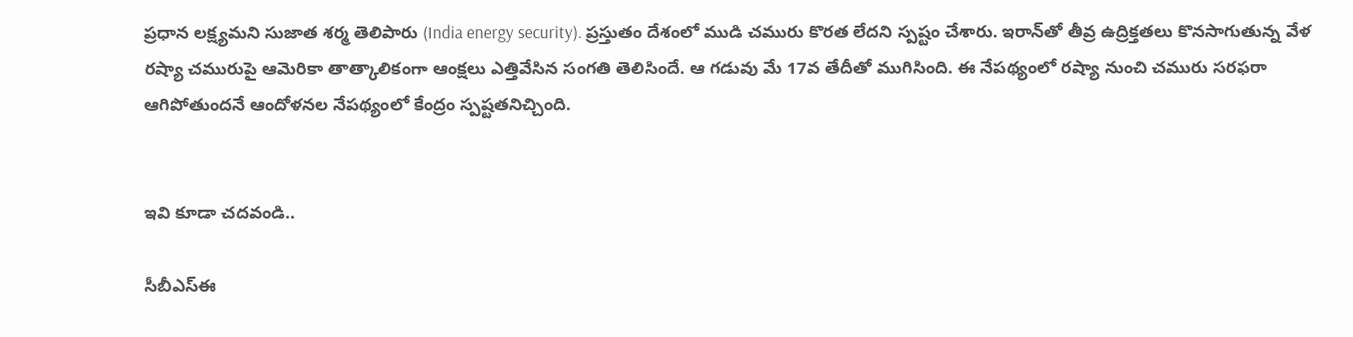ప్రధాన లక్ష్యమని సుజాత శర్మ తెలిపారు (India energy security). ప్రస్తుతం దేశంలో ముడి చమురు కొరత లేదని స్పష్టం చేశారు. ఇరాన్‌తో తీవ్ర ఉద్రిక్తతలు కొనసాగుతున్న వేళ రష్యా చమురుపై ఆమెరికా తాత్కాలికంగా ఆంక్షలు ఎత్తివేసిన సంగతి తెలిసిందే. ఆ గడువు మే 17వ తేదీతో ముగిసింది. ఈ నేపథ్యంలో రష్యా నుంచి చమురు సరఫరా ఆగిపోతుందనే ఆందోళనల నేపథ్యంలో కేంద్రం స్పష్టతనిచ్చింది.


ఇవి కూడా చదవండి..

సీబీఎస్‌ఈ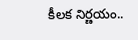కీలక నిర్ణయం..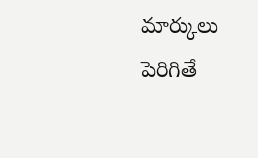మార్కులు పెరిగితే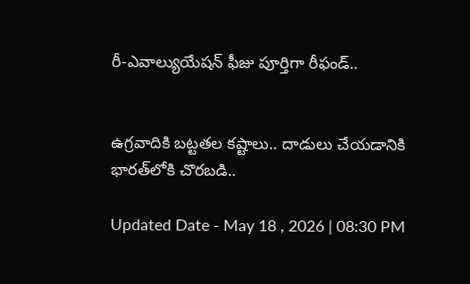రీ-ఎవాల్యుయేషన్ ఫీజు పూర్తిగా రీఫండ్..


ఉగ్రవాదికి బట్టతల కష్టాలు.. దాడులు చేయడానికి భారత్‌లోకి చొరబడి..

Updated Date - May 18 , 2026 | 08:30 PM